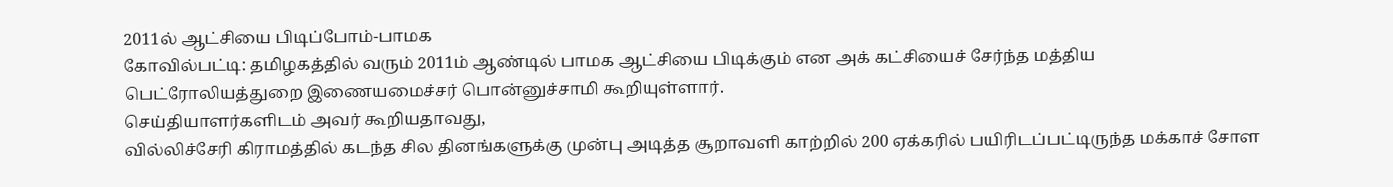2011ல் ஆட்சியை பிடிப்போம்-பாமக
கோவில்பட்டி: தமிழகத்தில் வரும் 2011ம் ஆண்டில் பாமக ஆட்சியை பிடிக்கும் என அக் கட்சியைச் சேர்ந்த மத்திய பெட்ரோலியத்துறை இணையமைச்சர் பொன்னுச்சாமி கூறியுள்ளார்.
செய்தியாளர்களிடம் அவர் கூறியதாவது,
வில்லிச்சேரி கிராமத்தில் கடந்த சில தினங்களுக்கு முன்பு அடித்த சூறாவளி காற்றில் 200 ஏக்கரில் பயிரிடப்பட்டிருந்த மக்காச் சோள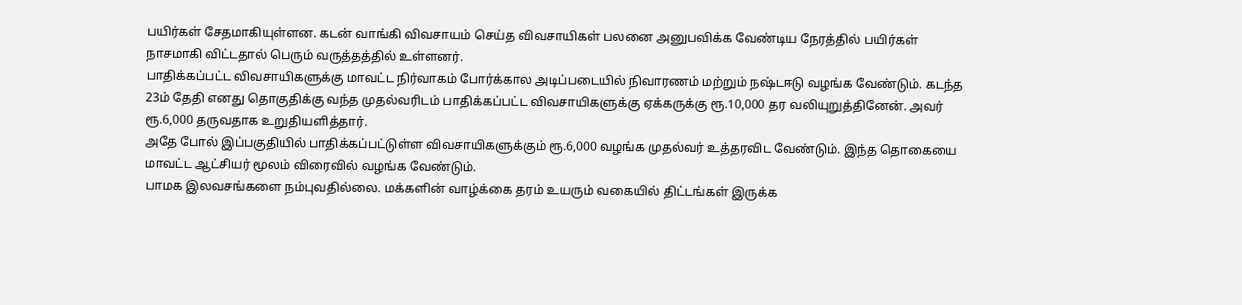பயிர்கள் சேதமாகியுள்ளன. கடன் வாங்கி விவசாயம் செய்த விவசாயிகள் பலனை அனுபவிக்க வேண்டிய நேரத்தில் பயிர்கள் நாசமாகி விட்டதால் பெரும் வருத்தத்தில் உள்ளனர்.
பாதிக்கப்பட்ட விவசாயிகளுக்கு மாவட்ட நிர்வாகம் போர்க்கால அடிப்படையில் நிவாரணம் மற்றும் நஷ்டஈடு வழங்க வேண்டும். கடந்த 23ம் தேதி எனது தொகுதிக்கு வந்த முதல்வரிடம் பாதிக்கப்பட்ட விவசாயிகளுக்கு ஏக்கருக்கு ரூ.10,000 தர வலியுறுத்தினேன். அவர் ரூ.6,000 தருவதாக உறுதியளித்தார்.
அதே போல் இப்பகுதியில் பாதிக்கப்பட்டுள்ள விவசாயிகளுக்கும் ரூ.6,000 வழங்க முதல்வர் உத்தரவிட வேண்டும். இந்த தொகையை மாவட்ட ஆட்சியர் மூலம் விரைவில் வழங்க வேண்டும்.
பாமக இலவசங்களை நம்புவதில்லை. மக்களின் வாழ்க்கை தரம் உயரும் வகையில் திட்டங்கள் இருக்க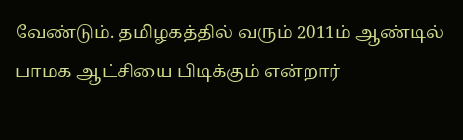வேண்டும். தமிழகத்தில் வரும் 2011ம் ஆண்டில் பாமக ஆட்சியை பிடிக்கும் என்றார்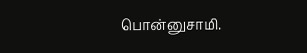பொன்னுசாமி.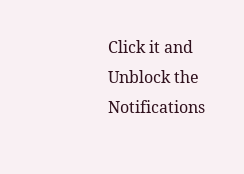Click it and Unblock the Notifications